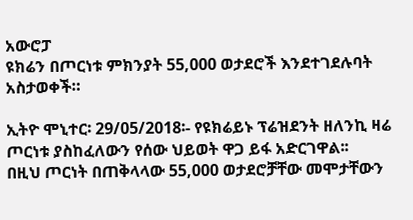አውሮፓ
ዩክሬን በጦርነቱ ምክንያት 55,000 ወታደሮች እንደተገደሉባት አስታወቀች።

ኢትዮ ሞኒተር፡ 29/05/2018፡- የዩክሬይኑ ፕሬዝደንት ዘለንኪ ዛሬ ጦርነቱ ያስከፈለውን የሰው ህይወት ዋጋ ይፋ አድርገዋል፡፡
በዚህ ጦርነት በጠቅላላው 55,000 ወታደሮቻቸው መሞታቸውን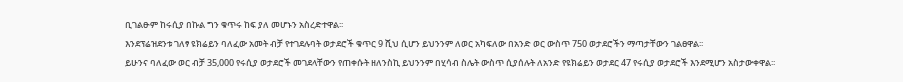ቢገልፁም ከሩሲያ በኩል ግን ቁጥሩ ከፍ ያለ መሆኑን አስረድተዋል፡፡
እንደፕሬዝደንቱ ገለፃ ዩክሬይን ባለፈው አመት ብቻ የተገደሉባት ወታደሮች ቁጥር 9 ሺህ ሲሆን ይህንንም ለወር አካፍለው በአንድ ወር ውስጥ 750 ወታደሮችን ማጣታቸውን ገልፀዋል፡፡
ይሁንና ባለፈው ወር ብቻ 35,000 የሩሲያ ወታደሮች መገደላቸውን የጠቀሱት ዘለንስኪ ይህንንም በሂሳብ ስሌት ውስጥ ሲያሰሉት ለአንድ የዩክሬይን ወታደር 47 የሩሲያ ወታደሮች እንደሚሆን አስታውቀዋል፡፡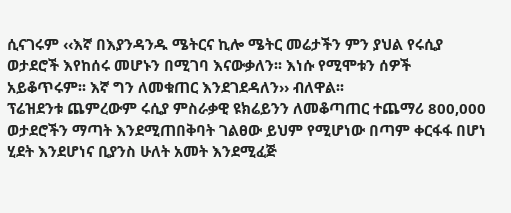ሲናገሩም ‹‹እኛ በእያንዳንዱ ሜትርና ኪሎ ሜትር መሬታችን ምን ያህል የሩሲያ ወታደሮች እየከሰሩ መሆኑን በሚገባ እናውቃለን፡፡ እነሱ የሚሞቱን ሰዎች አይቆጥሩም፡፡ እኛ ግን ለመቁጠር እንደገደዳለን›› ብለዋል፡፡
ፕሬዝደንቱ ጨምረውም ሩሲያ ምስራቃዊ ዩክሬይንን ለመቆጣጠር ተጨማሪ 800,000 ወታደሮችን ማጣት እንደሚጠበቅባት ገልፀው ይህም የሚሆነው በጣም ቀርፋፋ በሆነ ሂደት እንደሆነና ቢያንስ ሁለት አመት እንደሚፈጅ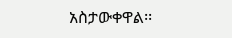አስታውቀዋል፡፡